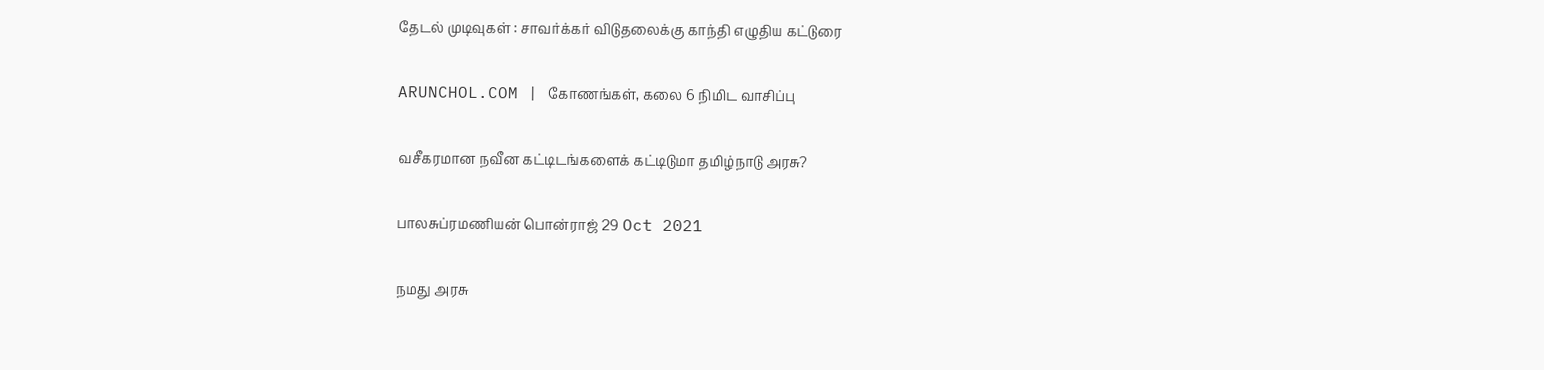தேடல் முடிவுகள் : சாவர்க்கர் விடுதலைக்கு காந்தி எழுதிய கட்டுரை

ARUNCHOL.COM | கோணங்கள், கலை 6 நிமிட வாசிப்பு

வசீகரமான நவீன கட்டிடங்களைக் கட்டிடுமா தமிழ்நாடு அரசு?

பாலசுப்ரமணியன் பொன்ராஜ் 29 Oct 2021

நமது அரசு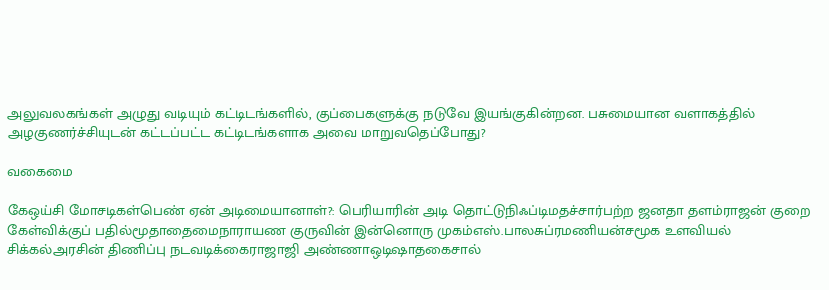அலுவலகங்கள் அழுது வடியும் கட்டிடங்களில், குப்பைகளுக்கு நடுவே இயங்குகின்றன. பசுமையான வளாகத்தில் அழகுணர்ச்சியுடன் கட்டப்பட்ட கட்டிடங்களாக அவை மாறுவதெப்போது?

வகைமை

கேஒய்சி மோசடிகள்பெண் ஏன் அடிமையானாள்?: பெரியாரின் அடி தொட்டுநிஃப்டிமதச்சார்பற்ற ஜனதா தளம்ராஜன் குறை கேள்விக்குப் பதில்மூதாதைமைநாராயண குருவின் இன்னொரு முகம்எஸ்.பாலசுப்ரமணியன்சமூக உளவியல் சிக்கல்அரசின் திணிப்பு நடவடிக்கைராஜாஜி அண்ணாஒடிஷாதகைசால்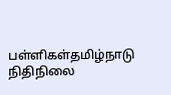பள்ளிகள்தமிழ்நாடு நிதிநிலை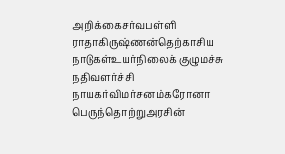அறிக்கைசர்வபள்ளி ராதாகிருஷ்ணன்தெற்காசிய நாடுகள்உயர்நிலைக் குழுமச்சு நதிவளர்ச்சி நாயகர்விமர்சனம்கரோனா பெருந்தொற்றுஅரசின்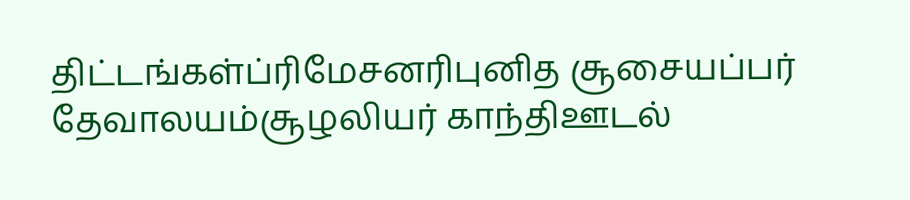திட்டங்கள்ப்ரிமேசனரிபுனித சூசையப்பர் தேவாலயம்சூழலியர் காந்திஊடல்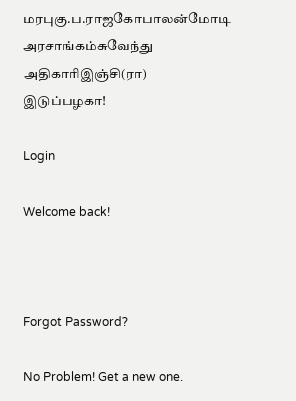மரபுகு.ப.ராஜகோபாலன்மோடி அரசாங்கம்சுவேந்து அதிகாரிஇஞ்சி(ரா) இடுப்பழகா!

Login

Welcome back!



Forgot Password?

No Problem! Get a new one.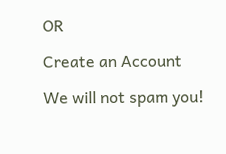OR

Create an Account

We will not spam you!